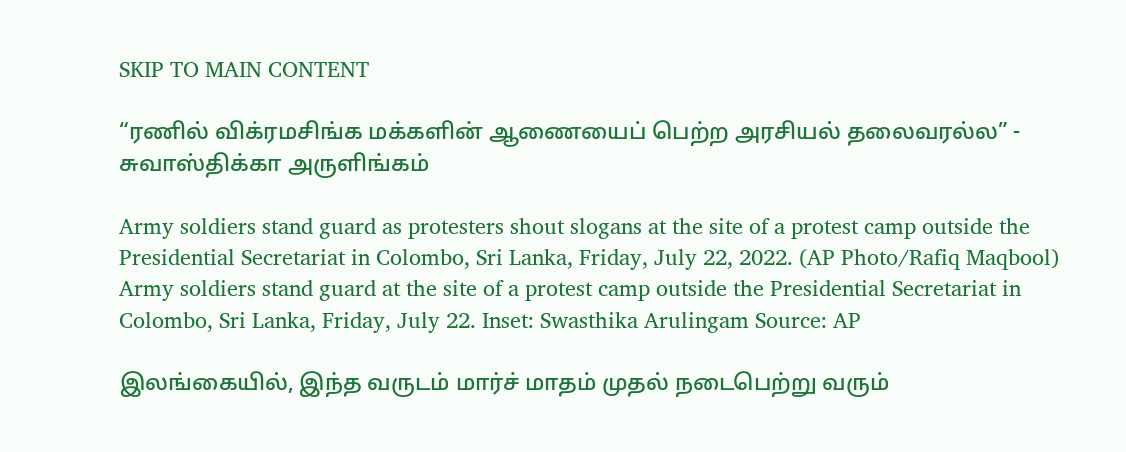SKIP TO MAIN CONTENT

“ரணில் விக்ரமசிங்க மக்களின் ஆணையைப் பெற்ற அரசியல் தலைவரல்ல” - சுவாஸ்திக்கா அருளிங்கம்

Army soldiers stand guard as protesters shout slogans at the site of a protest camp outside the Presidential Secretariat in Colombo, Sri Lanka, Friday, July 22, 2022. (AP Photo/Rafiq Maqbool)
Army soldiers stand guard at the site of a protest camp outside the Presidential Secretariat in Colombo, Sri Lanka, Friday, July 22. Inset: Swasthika Arulingam Source: AP

இலங்கையில், இந்த வருடம் மார்ச் மாதம் முதல் நடைபெற்று வரும்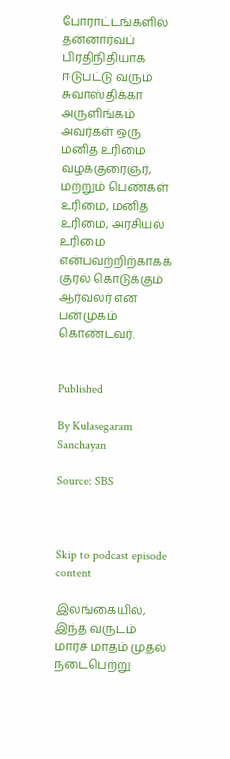போராட்டங்களில் தன்னார்வப் பிரதிநிதியாக ஈடுபட்டு வரும் சுவாஸ்திக்கா அருளிங்கம் அவர்கள் ஒரு மனித உரிமை வழக்குரைஞர், மற்றும் பெண்கள் உரிமை, மனித உரிமை, அரசியல் உரிமை என்பவற்றிற்காகக் குரல் கொடுக்கும் ஆர்வலர் என பன்முகம் கொண்டவர்.


Published

By Kulasegaram Sanchayan

Source: SBS



Skip to podcast episode content

இலங்கையில், இந்த வருடம் மார்ச் மாதம் முதல் நடைபெற்று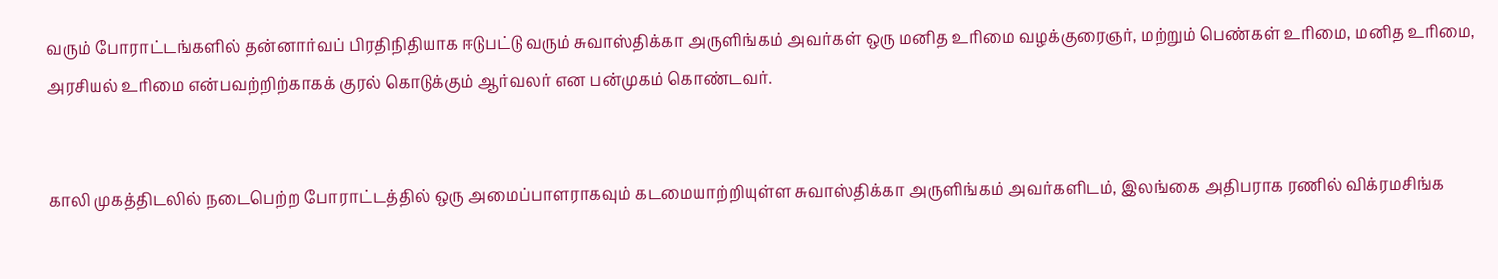வரும் போராட்டங்களில் தன்னார்வப் பிரதிநிதியாக ஈடுபட்டு வரும் சுவாஸ்திக்கா அருளிங்கம் அவர்கள் ஒரு மனித உரிமை வழக்குரைஞர், மற்றும் பெண்கள் உரிமை, மனித உரிமை, அரசியல் உரிமை என்பவற்றிற்காகக் குரல் கொடுக்கும் ஆர்வலர் என பன்முகம் கொண்டவர்.


காலி முகத்திடலில் நடைபெற்ற போராட்டத்தில் ஒரு அமைப்பாளராகவும் கடமையாற்றியுள்ள சுவாஸ்திக்கா அருளிங்கம் அவர்களிடம், இலங்கை அதிபராக ரணில் விக்ரமசிங்க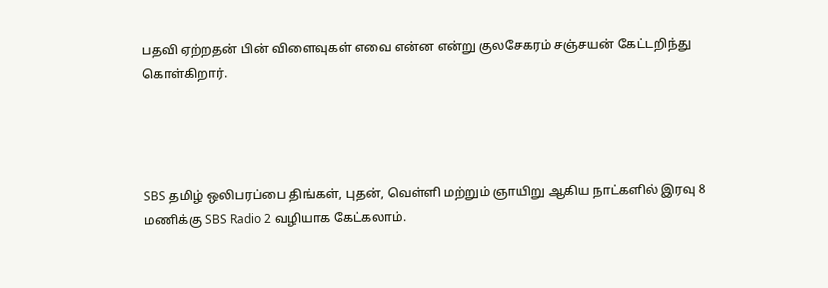பதவி ஏற்றதன் பின் விளைவுகள் எவை என்ன என்று குலசேகரம் சஞ்சயன் கேட்டறிந்து கொள்கிறார்.




SBS தமிழ் ஒலிபரப்பை திங்கள், புதன், வெள்ளி மற்றும் ஞாயிறு ஆகிய நாட்களில் இரவு 8 மணிக்கு SBS Radio 2 வழியாக கேட்கலாம்.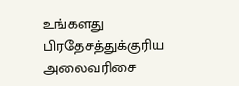உங்களது பிரதேசத்துக்குரிய அலைவரிசை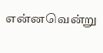என்னவென்று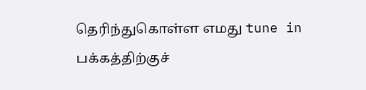தெரிந்துகொள்ள எமது tune in பக்கத்திற்குச்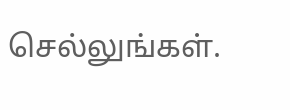செல்லுங்கள்.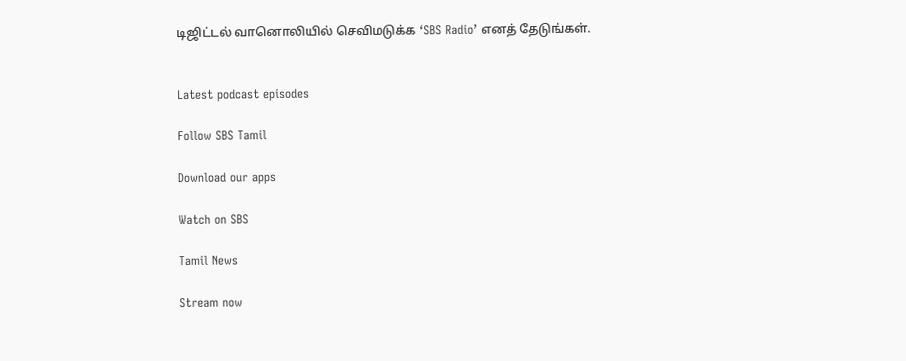டிஜிட்டல் வானொலியில் செவிமடுக்க ‘SBS Radio’ எனத் தேடுங்கள்.


Latest podcast episodes

Follow SBS Tamil

Download our apps

Watch on SBS

Tamil News

Stream now